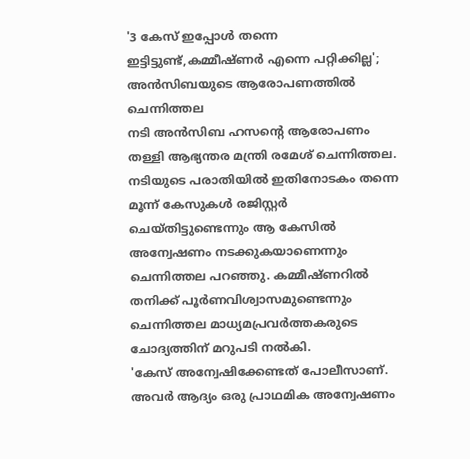'3 കേസ് ഇപ്പോൾ തന്നെ ഇട്ടിട്ടുണ്ട്,കമ്മീഷ്ണർ എന്നെ പറ്റിക്കില്ല'; അൻസിബയുടെ ആരോപണത്തിൽ ചെന്നിത്തല
നടി അൻസിബ ഹസൻ്റെ ആരോപണം തള്ളി ആഭ്യന്തര മന്ത്രി രമേശ് ചെന്നിത്തല. നടിയുടെ പരാതിയിൽ ഇതിനോടകം തന്നെ മൂന്ന് കേസുകൾ രജിസ്റ്റർ ചെയ്തിട്ടുണ്ടെന്നും ആ കേസിൽ അന്വേഷണം നടക്കുകയാണെന്നും ചെന്നിത്തല പറഞ്ഞു. കമ്മീഷ്ണറിൽ തനിക്ക് പൂർണവിശ്വാസമുണ്ടെന്നും ചെന്നിത്തല മാധ്യമപ്രവർത്തകരുടെ ചോദ്യത്തിന് മറുപടി നൽകി.
'കേസ് അന്വേഷിക്കേണ്ടത് പോലീസാണ്. അവർ ആദ്യം ഒരു പ്രാഥമിക അന്വേഷണം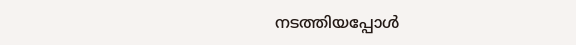നടത്തിയപ്പോൾ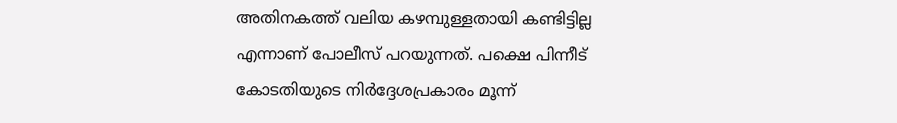അതിനകത്ത് വലിയ കഴമ്പുള്ളതായി കണ്ടിട്ടില്ല എന്നാണ് പോലീസ് പറയുന്നത്. പക്ഷെ പിന്നീട് കോടതിയുടെ നിർദ്ദേശപ്രകാരം മൂന്ന്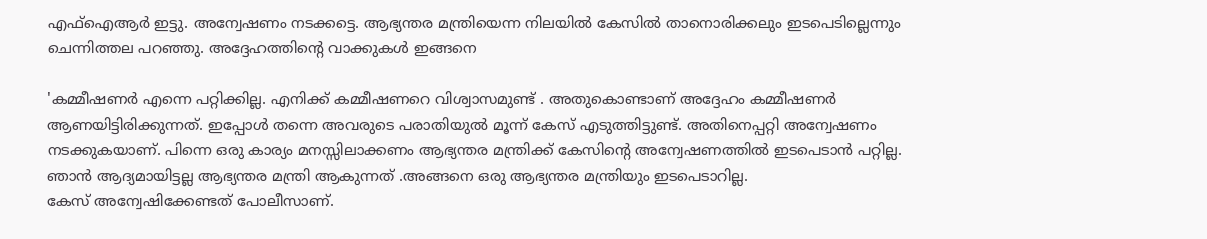എഫ്ഐആർ ഇട്ടു. അന്വേഷണം നടക്കട്ടെ. ആഭ്യന്തര മന്ത്രിയെന്ന നിലയിൽ കേസിൽ താനൊരിക്കലും ഇടപെടില്ലെന്നും ചെന്നിത്തല പറഞ്ഞു. അദ്ദേഹത്തിൻ്റെ വാക്കുകൾ ഇങ്ങനെ

'കമ്മീഷണർ എന്നെ പറ്റിക്കില്ല. എനിക്ക് കമ്മീഷണറെ വിശ്വാസമുണ്ട് . അതുകൊണ്ടാണ് അദ്ദേഹം കമ്മീഷണർ ആണയിട്ടിരിക്കുന്നത്. ഇപ്പോൾ തന്നെ അവരുടെ പരാതിയുൽ മൂന്ന് കേസ് എടുത്തിട്ടുണ്ട്. അതിനെപ്പറ്റി അന്വേഷണം നടക്കുകയാണ്. പിന്നെ ഒരു കാര്യം മനസ്സിലാക്കണം ആഭ്യന്തര മന്ത്രിക്ക് കേസിന്റെ അന്വേഷണത്തിൽ ഇടപെടാൻ പറ്റില്ല. ഞാൻ ആദ്യമായിട്ടല്ല ആഭ്യന്തര മന്ത്രി ആകുന്നത് .അങ്ങനെ ഒരു ആഭ്യന്തര മന്ത്രിയും ഇടപെടാറില്ല.
കേസ് അന്വേഷിക്കേണ്ടത് പോലീസാണ്.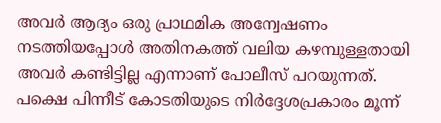അവർ ആദ്യം ഒരു പ്രാഥമിക അന്വേഷണം നടത്തിയപ്പോൾ അതിനകത്ത് വലിയ കഴമ്പുള്ളതായി അവർ കണ്ടിട്ടില്ല എന്നാണ് പോലീസ് പറയുന്നത്. പക്ഷെ പിന്നീട് കോടതിയുടെ നിർദ്ദേശപ്രകാരം മൂന്ന്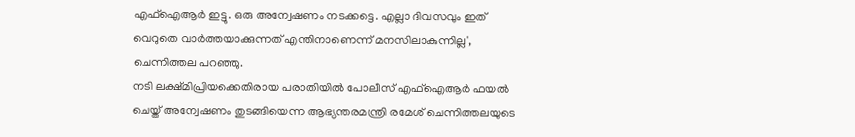എഫ്ഐആർ ഇട്ടു. ഒരു അന്വേഷണം നടക്കട്ടെ. എല്ലാ ദിവസവും ഇത് വെറുതെ വാർത്തയാക്കുന്നത് എന്തിനാണെന്ന് മനസിലാകുന്നില്ല', ചെന്നിത്തല പറഞ്ഞു.
നടി ലക്ഷ്മിപ്രിയക്കെതിരായ പരാതിയിൽ പോലീസ് എഫ്ഐആർ ഫയൽ ചെയ്ത് അന്വേഷണം തുടങ്ങിയെന്ന ആഭ്യന്തരമന്ത്രി രമേശ് ചെന്നിത്തലയുടെ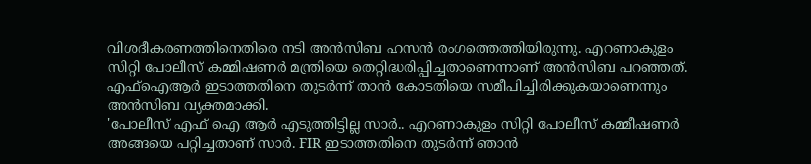വിശദീകരണത്തിനെതിരെ നടി അൻസിബ ഹസൻ രംഗത്തെത്തിയിരുന്നു. എറണാകുളം സിറ്റി പോലീസ് കമ്മിഷണർ മന്ത്രിയെ തെറ്റിദ്ധരിപ്പിച്ചതാണെന്നാണ് അൻസിബ പറഞ്ഞത്. എഫ്ഐആർ ഇടാത്തതിനെ തുടർന്ന് താൻ കോടതിയെ സമീപിച്ചിരിക്കുകയാണെന്നും അൻസിബ വ്യക്തമാക്കി.
'പോലീസ് എഫ് ഐ ആർ എടുത്തിട്ടില്ല സാർ.. എറണാകുളം സിറ്റി പോലീസ് കമ്മീഷണർ അങ്ങയെ പറ്റിച്ചതാണ് സാർ. FIR ഇടാത്തതിനെ തുടർന്ന് ഞാൻ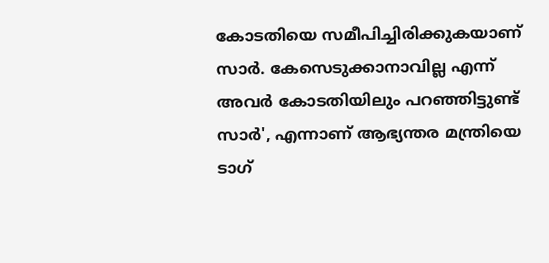കോടതിയെ സമീപിച്ചിരിക്കുകയാണ് സാർ. കേസെടുക്കാനാവില്ല എന്ന് അവർ കോടതിയിലും പറഞ്ഞിട്ടുണ്ട് സാർ', എന്നാണ് ആഭ്യന്തര മന്ത്രിയെ ടാഗ്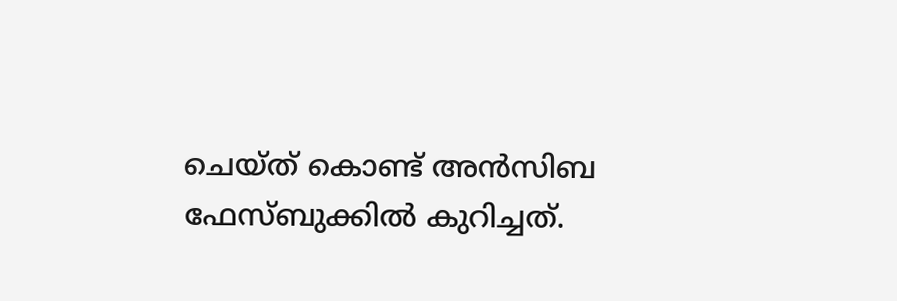ചെയ്ത് കൊണ്ട് അൻസിബ ഫേസ്ബുക്കിൽ കുറിച്ചത്.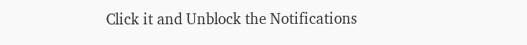Click it and Unblock the Notifications